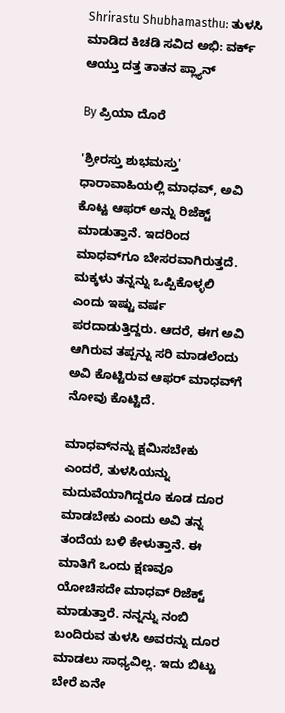Shrirastu Shubhamasthu: ತುಳಸಿ ಮಾಡಿದ ಕಿಚಡಿ ಸವಿದ ಅಭಿ: ವರ್ಕ್ ಆಯ್ತು ದತ್ತ ತಾತನ ಪ್ಲ್ಯಾನ್

By ಪ್ರಿಯಾ ದೊರೆ

'ಶ್ರೀರಸ್ತು ಶುಭಮಸ್ತು' ಧಾರಾವಾಹಿಯಲ್ಲಿ ಮಾಧವ್, ಅವಿ ಕೊಟ್ಟ ಆಫರ್ ಅನ್ನು ರಿಜೆಕ್ಟ್ ಮಾಡುತ್ತಾನೆ. ಇದರಿಂದ ಮಾಧವ್‌ಗೂ ಬೇಸರವಾಗಿರುತ್ತದೆ. ಮಕ್ಕಳು ತನ್ನನ್ನು ಒಪ್ಪಿಕೊಳ್ಳಲಿ ಎಂದು ಇಷ್ಟು ವರ್ಷ ಪರದಾಡುತ್ತಿದ್ದರು. ಆದರೆ, ಈಗ ಅವಿ ಆಗಿರುವ ತಪ್ಪನ್ನು ಸರಿ ಮಾಡಲೆಂದು ಅವಿ ಕೊಟ್ಟಿರುವ ಆಫರ್ ಮಾಧವ್‌ಗೆ ನೋವು ಕೊಟ್ಟಿದೆ.

ಮಾಧವ್‌ನನ್ನು ಕ್ಷಮಿಸಬೇಕು ಎಂದರೆ, ತುಳಸಿಯನ್ನು ಮದುವೆಯಾಗಿದ್ದರೂ ಕೂಡ ದೂರ ಮಾಡಬೇಕು ಎಂದು ಅವಿ ತನ್ನ ತಂದೆಯ ಬಳಿ ಕೇಳುತ್ತಾನೆ. ಈ ಮಾತಿಗೆ ಒಂದು ಕ್ಷಣವೂ ಯೋಚಿಸದೇ ಮಾಧವ್ ರಿಜೆಕ್ಟ್ ಮಾಡುತ್ತಾರೆ. ನನ್ನನ್ನು ನಂಬಿ ಬಂದಿರುವ ತುಳಸಿ ಅವರನ್ನು ದೂರ ಮಾಡಲು ಸಾಧ್ಯವಿಲ್ಲ. ಇದು ಬಿಟ್ಟು ಬೇರೆ ಏನೇ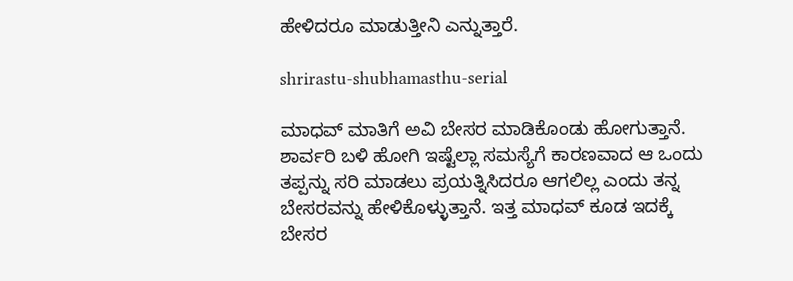ಹೇಳಿದರೂ ಮಾಡುತ್ತೀನಿ ಎನ್ನುತ್ತಾರೆ.

shrirastu-shubhamasthu-serial

ಮಾಧವ್ ಮಾತಿಗೆ ಅವಿ ಬೇಸರ ಮಾಡಿಕೊಂಡು ಹೋಗುತ್ತಾನೆ. ಶಾರ್ವರಿ ಬಳಿ ಹೋಗಿ ಇಷ್ಟೆಲ್ಲಾ ಸಮಸ್ಯೆಗೆ ಕಾರಣವಾದ ಆ ಒಂದು ತಪ್ಪನ್ನು ಸರಿ ಮಾಡಲು ಪ್ರಯತ್ನಿಸಿದರೂ ಆಗಲಿಲ್ಲ ಎಂದು ತನ್ನ ಬೇಸರವನ್ನು ಹೇಳಿಕೊಳ್ಳುತ್ತಾನೆ. ಇತ್ತ ಮಾಧವ್ ಕೂಡ ಇದಕ್ಕೆ ಬೇಸರ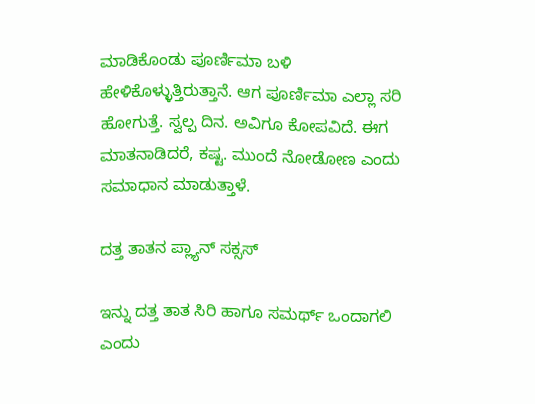ಮಾಡಿಕೊಂಡು ಪೂರ್ಣಿಮಾ ಬಳಿ ಹೇಳಿಕೊಳ್ಳುತ್ತಿರುತ್ತಾನೆ. ಆಗ ಪೂರ್ಣಿಮಾ ಎಲ್ಲಾ ಸರಿ ಹೋಗುತ್ತೆ. ಸ್ವಲ್ಪ ದಿನ. ಅವಿಗೂ ಕೋಪವಿದೆ. ಈಗ ಮಾತನಾಡಿದರೆ, ಕಷ್ಟ. ಮುಂದೆ ನೋಡೋಣ ಎಂದು ಸಮಾಧಾನ ಮಾಡುತ್ತಾಳೆ.

ದತ್ತ ತಾತನ ಪ್ಲ್ಯಾನ್ ಸಕ್ಸಸ್

ಇನ್ನು ದತ್ತ ತಾತ ಸಿರಿ ಹಾಗೂ ಸಮರ್ಥ್ ಒಂದಾಗಲಿ ಎಂದು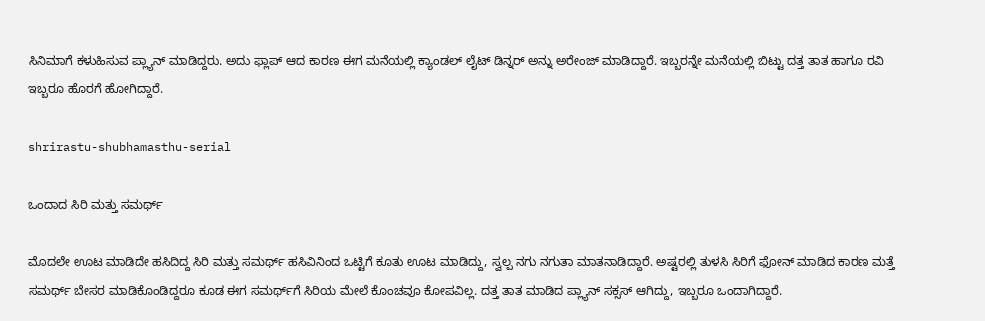ಸಿನಿಮಾಗೆ ಕಳುಹಿಸುವ ಪ್ಲ್ಯಾನ್ ಮಾಡಿದ್ದರು. ಅದು ಫ್ಲಾಪ್ ಆದ ಕಾರಣ ಈಗ ಮನೆಯಲ್ಲಿ ಕ್ಯಾಂಡಲ್ ಲೈಟ್ ಡಿನ್ನರ್ ಅನ್ನು ಅರೇಂಜ್ ಮಾಡಿದ್ದಾರೆ. ಇಬ್ಬರನ್ನೇ ಮನೆಯಲ್ಲಿ ಬಿಟ್ಟು ದತ್ತ ತಾತ ಹಾಗೂ ರವಿ ಇಬ್ಬರೂ ಹೊರಗೆ ಹೋಗಿದ್ದಾರೆ.

shrirastu-shubhamasthu-serial

ಒಂದಾದ ಸಿರಿ ಮತ್ತು ಸಮರ್ಥ್

ಮೊದಲೇ ಊಟ ಮಾಡಿದೇ ಹಸಿದಿದ್ದ ಸಿರಿ ಮತ್ತು ಸಮರ್ಥ್ ಹಸಿವಿನಿಂದ ಒಟ್ಟಿಗೆ ಕೂತು ಊಟ ಮಾಡಿದ್ದು, ಸ್ವಲ್ಪ ನಗು ನಗುತಾ ಮಾತನಾಡಿದ್ದಾರೆ. ಅಷ್ಟರಲ್ಲಿ ತುಳಸಿ ಸಿರಿಗೆ ಫೋನ್ ಮಾಡಿದ ಕಾರಣ ಮತ್ತೆ ಸಮರ್ಥ್ ಬೇಸರ ಮಾಡಿಕೊಂಡಿದ್ದರೂ ಕೂಡ ಈಗ ಸಮರ್ಥ್‌ಗೆ ಸಿರಿಯ ಮೇಲೆ ಕೊಂಚವೂ ಕೋಪವಿಲ್ಲ. ದತ್ತ ತಾತ ಮಾಡಿದ ಪ್ಲ್ಯಾನ್ ಸಕ್ಸಸ್ ಆಗಿದ್ದು, ಇಬ್ಬರೂ ಒಂದಾಗಿದ್ದಾರೆ.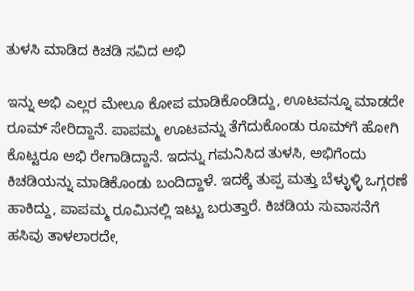ತುಳಸಿ ಮಾಡಿದ ಕಿಚಡಿ ಸವಿದ ಅಭಿ

ಇನ್ನು ಅಭಿ ಎಲ್ಲರ ಮೇಲೂ ಕೋಪ ಮಾಡಿಕೊಂಡಿದ್ದು, ಊಟವನ್ನೂ ಮಾಡದೇ ರೂಮ್ ಸೇರಿದ್ದಾನೆ. ಪಾಪಮ್ಮ ಊಟವನ್ನು ತೆಗೆದುಕೊಂಡು ರೂಮ್‌ಗೆ ಹೋಗಿ ಕೊಟ್ಟರೂ ಅಭಿ ರೇಗಾಡಿದ್ದಾನೆ. ಇದನ್ನು ಗಮನಿಸಿದ ತುಳಸಿ, ಅಭಿಗೆಂದು ಕಿಚಡಿಯನ್ನು ಮಾಡಿಕೊಂಡು ಬಂದಿದ್ದಾಳೆ. ಇದಕ್ಕೆ ತುಪ್ಪ ಮತ್ತು ಬೆಳ್ಳುಳ್ಳಿ ಒಗ್ಗರಣೆ ಹಾಕಿದ್ದು, ಪಾಪಮ್ಮ ರೂಮಿನಲ್ಲಿ ಇಟ್ಟು ಬರುತ್ತಾರೆ. ಕಿಚಡಿಯ ಸುವಾಸನೆಗೆ ಹಸಿವು ತಾಳಲಾರದೇ,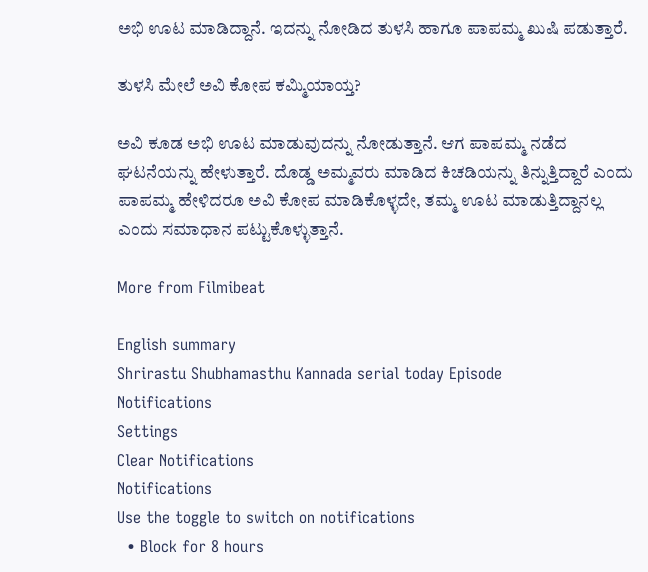ಅಭಿ ಊಟ ಮಾಡಿದ್ದಾನೆ. ಇದನ್ನು ನೋಡಿದ ತುಳಸಿ ಹಾಗೂ ಪಾಪಮ್ಮ ಖುಷಿ ಪಡುತ್ತಾರೆ.

ತುಳಸಿ ಮೇಲೆ ಅವಿ ಕೋಪ ಕಮ್ಮಿಯಾಯ್ತ?

ಅವಿ ಕೂಡ ಅಭಿ ಊಟ ಮಾಡುವುದನ್ನು ನೋಡುತ್ತಾನೆ. ಆಗ ಪಾಪಮ್ಮ ನಡೆದ ಘಟನೆಯನ್ನು ಹೇಳುತ್ತಾರೆ. ದೊಡ್ಡ ಅಮ್ಮವರು ಮಾಡಿದ ಕಿಚಡಿಯನ್ನು ತಿನ್ನುತ್ತಿದ್ದಾರೆ ಎಂದು ಪಾಪಮ್ಮ ಹೇಳಿದರೂ ಅವಿ ಕೋಪ ಮಾಡಿಕೊಳ್ಳದೇ, ತಮ್ಮ ಊಟ ಮಾಡುತ್ತಿದ್ದಾನಲ್ಲ ಎಂದು ಸಮಾಧಾನ ಪಟ್ಟುಕೊಳ್ಳುತ್ತಾನೆ.

More from Filmibeat

English summary
Shrirastu Shubhamasthu Kannada serial today Episode
Notifications
Settings
Clear Notifications
Notifications
Use the toggle to switch on notifications
  • Block for 8 hours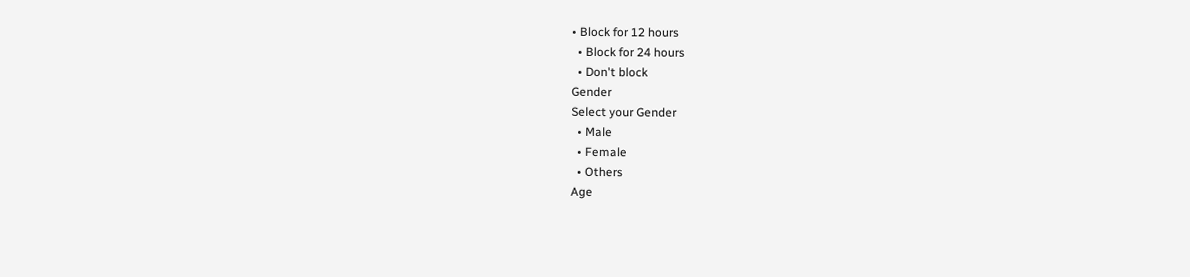• Block for 12 hours
  • Block for 24 hours
  • Don't block
Gender
Select your Gender
  • Male
  • Female
  • Others
Age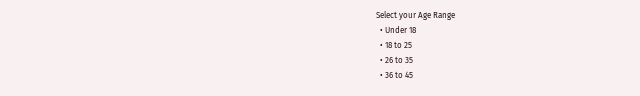Select your Age Range
  • Under 18
  • 18 to 25
  • 26 to 35
  • 36 to 45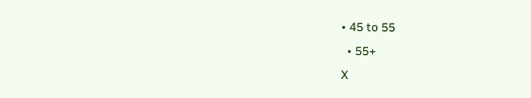• 45 to 55
  • 55+
X